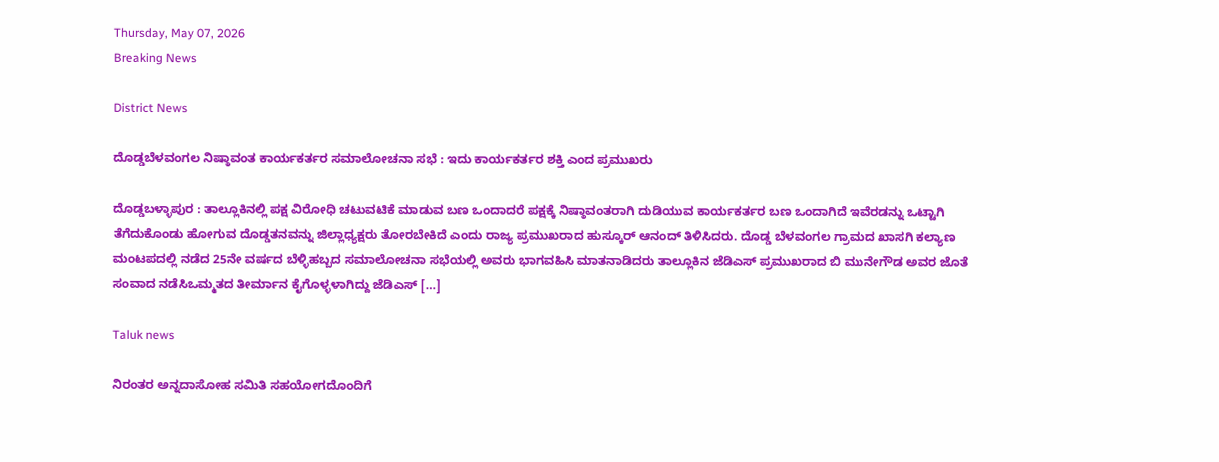Thursday, May 07, 2026
Breaking News

District News

ದೊಡ್ಡಬೆಳವಂಗಲ ನಿಷ್ಠಾವಂತ ಕಾರ್ಯಕರ್ತರ ಸಮಾಲೋಚನಾ ಸಭೆ : ಇದು ಕಾರ್ಯಕರ್ತರ ಶಕ್ತಿ ಎಂದ ಪ್ರಮುಖರು

ದೊಡ್ಡಬಳ್ಳಾಪುರ : ತಾಲ್ಲೂಕಿನಲ್ಲಿ ಪಕ್ಷ ವಿರೋಧಿ ಚಟುವಟಿಕೆ ಮಾಡುವ ಬಣ ಒಂದಾದರೆ ಪಕ್ಷಕ್ಕೆ ನಿಷ್ಠಾವಂತರಾಗಿ ದುಡಿಯುವ ಕಾರ್ಯಕರ್ತರ ಬಣ ಒಂದಾಗಿದೆ ಇವೆರಡನ್ನು ಒಟ್ಟಾಗಿ ತೆಗೆದುಕೊಂಡು ಹೋಗುವ ದೊಡ್ಡತನವನ್ನು ಜಿಲ್ಲಾಧ್ಯಕ್ಷರು ತೋರಬೇಕಿದೆ ಎಂದು ರಾಜ್ಯ ಪ್ರಮುಖರಾದ ಹುಸ್ಕೂರ್ ಆನಂದ್ ತಿಳಿಸಿದರು. ದೊಡ್ಡ ಬೆಳವಂಗಲ ಗ್ರಾಮದ ಖಾಸಗಿ ಕಲ್ಯಾಣ ಮಂಟಪದಲ್ಲಿ ನಡೆದ 25ನೇ ವರ್ಷದ ಬೆಳ್ಳಿಹಬ್ಬದ ಸಮಾಲೋಚನಾ ಸಭೆಯಲ್ಲಿ ಅವರು ಭಾಗವಹಿಸಿ ಮಾತನಾಡಿದರು ತಾಲ್ಲೂಕಿನ ಜೆಡಿಎಸ್ ಪ್ರಮುಖರಾದ ಬಿ ಮುನೇಗೌಡ ಅವರ ಜೊತೆ ಸಂವಾದ ನಡೆಸಿಒಮ್ಮತದ ತೀರ್ಮಾನ ಕೈಗೊಳ್ಳಳಾಗಿದ್ದು ಜೆಡಿಎಸ್ […]

Taluk news

ನಿರಂತರ ಅನ್ನದಾಸೋಹ ಸಮಿತಿ ಸಹಯೋಗದೊಂದಿಗೆ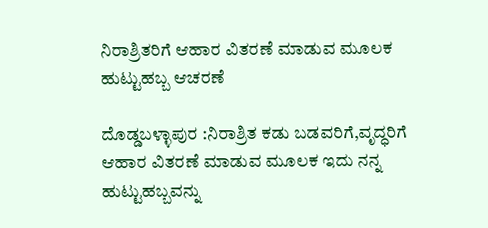ನಿರಾಶ್ರಿತರಿಗೆ ಆಹಾರ ವಿತರಣೆ ಮಾಡುವ ಮೂಲಕ ಹುಟ್ಟುಹಬ್ಬ ಆಚರಣೆ

ದೊಡ್ಡಬಳ್ಳಾಪುರ :ನಿರಾಶ್ರಿತ ಕಡು ಬಡವರಿಗೆ,ವೃದ್ಧರಿಗೆ ಆಹಾರ ವಿತರಣೆ ಮಾಡುವ ಮೂಲಕ ಇದು ನನ್ನ ಹುಟ್ಟುಹಬ್ಬವನ್ನು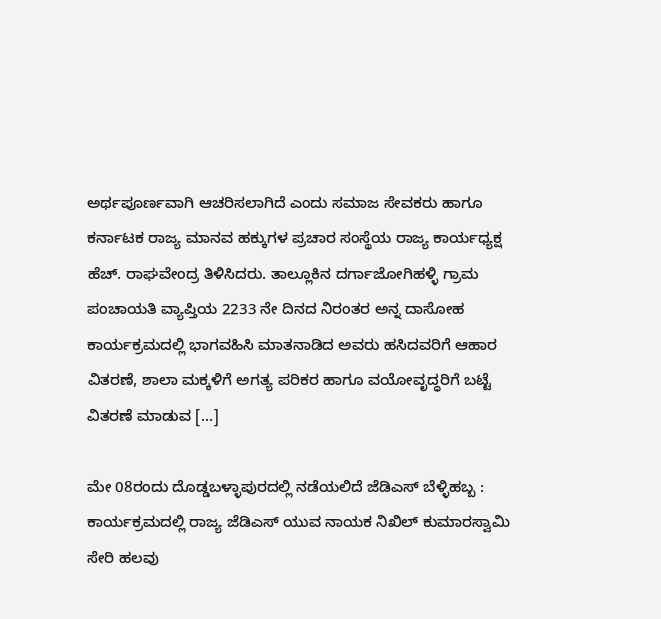ಅರ್ಥಪೂರ್ಣವಾಗಿ ಆಚರಿಸಲಾಗಿದೆ ಎಂದು ಸಮಾಜ ಸೇವಕರು ಹಾಗೂ ಕರ್ನಾಟಕ ರಾಜ್ಯ ಮಾನವ ಹಕ್ಕುಗಳ ಪ್ರಚಾರ ಸಂಸ್ಥೆಯ ರಾಜ್ಯ ಕಾರ್ಯಧ್ಯಕ್ಷ ಹೆಚ್. ರಾಘವೇಂದ್ರ ತಿಳಿಸಿದರು. ತಾಲ್ಲೂಕಿನ ದರ್ಗಾಜೋಗಿಹಳ್ಳಿ ಗ್ರಾಮ ಪಂಚಾಯತಿ ವ್ಯಾಪ್ತಿಯ 2233 ನೇ ದಿನದ ನಿರಂತರ ಅನ್ನ ದಾಸೋಹ ಕಾರ್ಯಕ್ರಮದಲ್ಲಿ ಭಾಗವಹಿಸಿ ಮಾತನಾಡಿದ ಅವರು ಹಸಿದವರಿಗೆ ಆಹಾರ ವಿತರಣೆ, ಶಾಲಾ ಮಕ್ಕಳಿಗೆ ಅಗತ್ಯ ಪರಿಕರ ಹಾಗೂ ವಯೋವೃದ್ಧರಿಗೆ ಬಟ್ಟೆ ವಿತರಣೆ ಮಾಡುವ […]

ಮೇ 08ರಂದು ದೊಡ್ಡಬಳ್ಳಾಪುರದಲ್ಲಿ ನಡೆಯಲಿದೆ ಜೆಡಿಎಸ್ ಬೆಳ್ಳಿಹಬ್ಬ : ಕಾರ್ಯಕ್ರಮದಲ್ಲಿ ರಾಜ್ಯ ಜೆಡಿಎಸ್ ಯುವ ನಾಯಕ ನಿಖಿಲ್ ಕುಮಾರಸ್ವಾಮಿ ಸೇರಿ ಹಲವು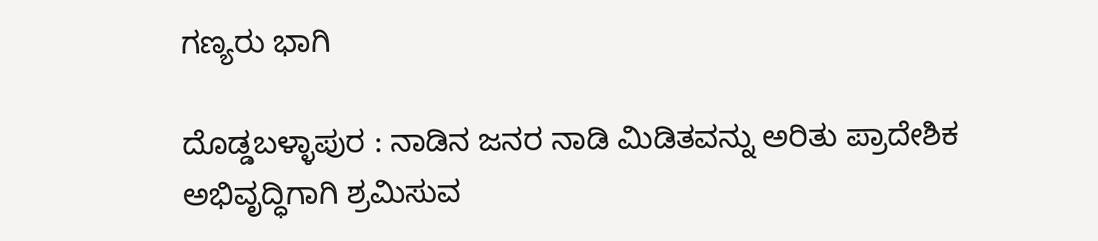ಗಣ್ಯರು ಭಾಗಿ

ದೊಡ್ಡಬಳ್ಳಾಪುರ : ನಾಡಿನ ಜನರ ನಾಡಿ ಮಿಡಿತವನ್ನು ಅರಿತು ಪ್ರಾದೇಶಿಕ ಅಭಿವೃದ್ಧಿಗಾಗಿ ಶ್ರಮಿಸುವ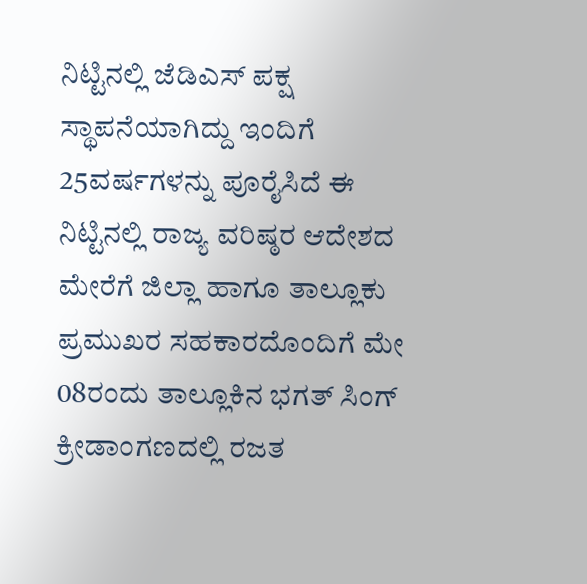ನಿಟ್ಟಿನಲ್ಲಿ ಜೆಡಿಎಸ್ ಪಕ್ಷ ಸ್ಥಾಪನೆಯಾಗಿದ್ದು ಇಂದಿಗೆ 25ವರ್ಷಗಳನ್ನು ಪೂರೈಸಿದೆ ಈ ನಿಟ್ಟಿನಲ್ಲಿ ರಾಜ್ಯ ವರಿಷ್ಠರ ಆದೇಶದ ಮೇರೆಗೆ ಜಿಲ್ಲಾ ಹಾಗೂ ತಾಲ್ಲೂಕು ಪ್ರಮುಖರ ಸಹಕಾರದೊಂದಿಗೆ ಮೇ 08ರಂದು ತಾಲ್ಲೂಕಿನ ಭಗತ್ ಸಿಂಗ್ ಕ್ರೀಡಾಂಗಣದಲ್ಲಿ ರಜತ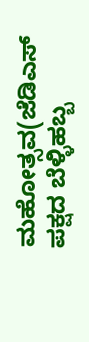ಮಹೋತ್ಸವ(ಜೆಡಿಎಸ್ ಪಕ್ಷದ ಬೆಳ್ಳಿಹಬ್ಬ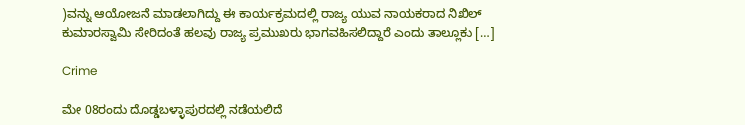)ವನ್ನು ಆಯೋಜನೆ ಮಾಡಲಾಗಿದ್ದು ಈ ಕಾರ್ಯಕ್ರಮದಲ್ಲಿ ರಾಜ್ಯ ಯುವ ನಾಯಕರಾದ ನಿಖಿಲ್ ಕುಮಾರಸ್ವಾಮಿ ಸೇರಿದಂತೆ ಹಲವು ರಾಜ್ಯ ಪ್ರಮುಖರು ಭಾಗವಹಿಸಲಿದ್ದಾರೆ ಎಂದು ತಾಲ್ಲೂಕು […]

Crime

ಮೇ 08ರಂದು ದೊಡ್ಡಬಳ್ಳಾಪುರದಲ್ಲಿ ನಡೆಯಲಿದೆ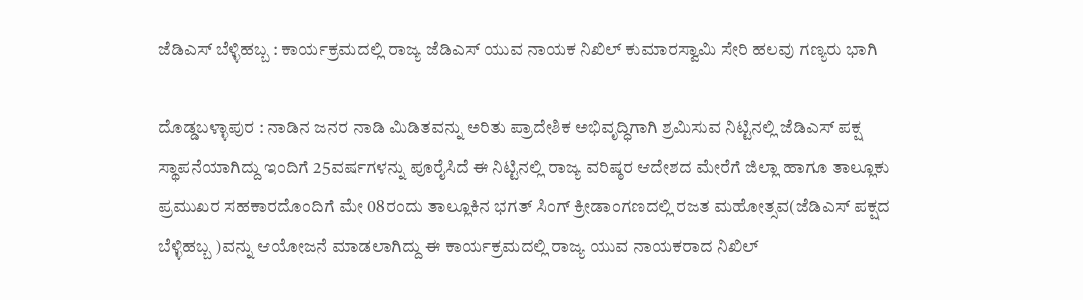ಜೆಡಿಎಸ್ ಬೆಳ್ಳಿಹಬ್ಬ : ಕಾರ್ಯಕ್ರಮದಲ್ಲಿ ರಾಜ್ಯ ಜೆಡಿಎಸ್ ಯುವ ನಾಯಕ ನಿಖಿಲ್ ಕುಮಾರಸ್ವಾಮಿ ಸೇರಿ ಹಲವು ಗಣ್ಯರು ಭಾಗಿ

ದೊಡ್ಡಬಳ್ಳಾಪುರ : ನಾಡಿನ ಜನರ ನಾಡಿ ಮಿಡಿತವನ್ನು ಅರಿತು ಪ್ರಾದೇಶಿಕ ಅಭಿವೃದ್ಧಿಗಾಗಿ ಶ್ರಮಿಸುವ ನಿಟ್ಟಿನಲ್ಲಿ ಜೆಡಿಎಸ್ ಪಕ್ಷ ಸ್ಥಾಪನೆಯಾಗಿದ್ದು ಇಂದಿಗೆ 25ವರ್ಷಗಳನ್ನು ಪೂರೈಸಿದೆ ಈ ನಿಟ್ಟಿನಲ್ಲಿ ರಾಜ್ಯ ವರಿಷ್ಠರ ಆದೇಶದ ಮೇರೆಗೆ ಜಿಲ್ಲಾ ಹಾಗೂ ತಾಲ್ಲೂಕು ಪ್ರಮುಖರ ಸಹಕಾರದೊಂದಿಗೆ ಮೇ 08ರಂದು ತಾಲ್ಲೂಕಿನ ಭಗತ್ ಸಿಂಗ್ ಕ್ರೀಡಾಂಗಣದಲ್ಲಿ ರಜತ ಮಹೋತ್ಸವ(ಜೆಡಿಎಸ್ ಪಕ್ಷದ ಬೆಳ್ಳಿಹಬ್ಬ )ವನ್ನು ಆಯೋಜನೆ ಮಾಡಲಾಗಿದ್ದು ಈ ಕಾರ್ಯಕ್ರಮದಲ್ಲಿ ರಾಜ್ಯ ಯುವ ನಾಯಕರಾದ ನಿಖಿಲ್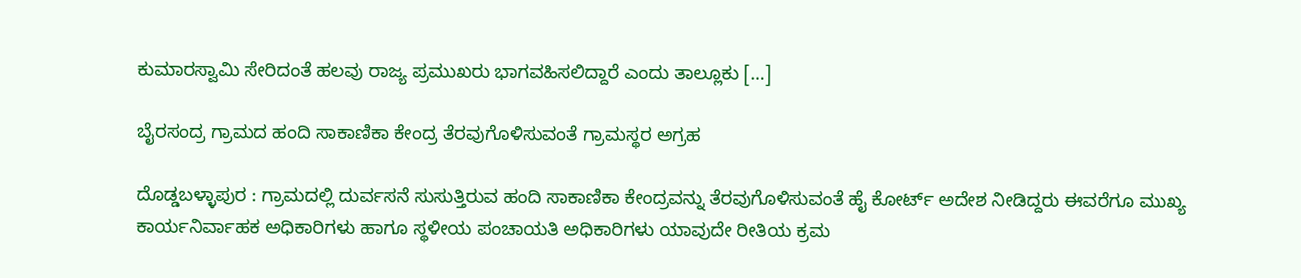ಕುಮಾರಸ್ವಾಮಿ ಸೇರಿದಂತೆ ಹಲವು ರಾಜ್ಯ ಪ್ರಮುಖರು ಭಾಗವಹಿಸಲಿದ್ದಾರೆ ಎಂದು ತಾಲ್ಲೂಕು […]

ಬೈರಸಂದ್ರ ಗ್ರಾಮದ ಹಂದಿ ಸಾಕಾಣಿಕಾ ಕೇಂದ್ರ ತೆರವುಗೊಳಿಸುವಂತೆ ಗ್ರಾಮಸ್ಥರ ಅಗ್ರಹ

ದೊಡ್ಡಬಳ್ಳಾಪುರ : ಗ್ರಾಮದಲ್ಲಿ ದುರ್ವಸನೆ ಸುಸುತ್ತಿರುವ ಹಂದಿ ಸಾಕಾಣಿಕಾ ಕೇಂದ್ರವನ್ನು ತೆರವುಗೊಳಿಸುವಂತೆ ಹೈ ಕೋರ್ಟ್ ಅದೇಶ ನೀಡಿದ್ದರು ಈವರೆಗೂ ಮುಖ್ಯ ಕಾರ್ಯನಿರ್ವಾಹಕ ಅಧಿಕಾರಿಗಳು ಹಾಗೂ ಸ್ಥಳೀಯ ಪಂಚಾಯತಿ ಅಧಿಕಾರಿಗಳು ಯಾವುದೇ ರೀತಿಯ ಕ್ರಮ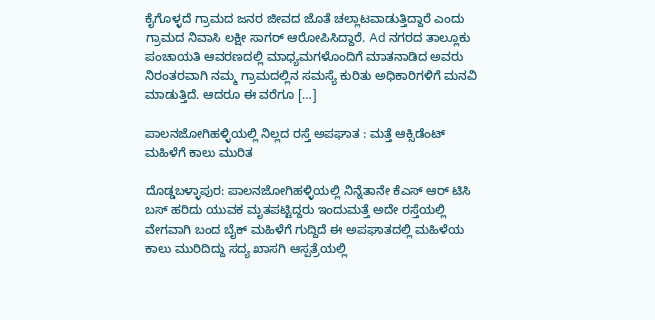ಕೈಗೊಳ್ಳದೆ ಗ್ರಾಮದ ಜನರ ಜೀವದ ಜೊತೆ ಚಲ್ಲಾಟವಾಡುತ್ತಿದ್ದಾರೆ ಎಂದು ಗ್ರಾಮದ ನಿವಾಸಿ ಲಕ್ಷೀ ಸಾಗರ್ ಆರೋಪಿಸಿದ್ದಾರೆ. Ad ನಗರದ ತಾಲ್ಲೂಕು ಪಂಚಾಯತಿ ಆವರಣದಲ್ಲಿ ಮಾಧ್ಯಮಗಳೊಂದಿಗೆ ಮಾತನಾಡಿದ ಅವರು ನಿರಂತರವಾಗಿ ನಮ್ಮ ಗ್ರಾಮದಲ್ಲಿನ ಸಮಸ್ಯೆ ಕುರಿತು ಅಧಿಕಾರಿಗಳಿಗೆ ಮನವಿ ಮಾಡುತ್ತಿದೆ. ಆದರೂ ಈ ವರೆಗೂ […]

ಪಾಲನಜೋಗಿಹಳ್ಳಿಯಲ್ಲಿ ನಿಲ್ಲದ ರಸ್ತೆ ಅಪಘಾತ : ಮತ್ತೆ ಆಕ್ಸಿಡೆಂಟ್ ಮಹಿಳೆಗೆ ಕಾಲು ಮುರಿತ

ದೊಡ್ಡಬಳ್ಳಾಪುರ: ಪಾಲನಜೋಗಿಹಳ್ಳಿಯಲ್ಲಿ ನಿನ್ನೆತಾನೇ ಕೆಎಸ್ ಆರ್ ಟಿಸಿ ಬಸ್ ಹರಿದು ಯುವಕ ಮೃತಪಟ್ಟಿದ್ದರು ಇಂದುಮತ್ತೆ ಅದೇ ರಸ್ತೆಯಲ್ಲಿ ವೇಗವಾಗಿ ಬಂದ ಬೈಕ್ ಮಹಿಳೆಗೆ ಗುದ್ದಿದೆ ಈ ಅಪಘಾತದಲ್ಲಿ ಮಹಿಳೆಯ ಕಾಲು ಮುರಿದಿದ್ದು ಸದ್ಯ ಖಾಸಗಿ ಆಸ್ಪತ್ರೆಯಲ್ಲಿ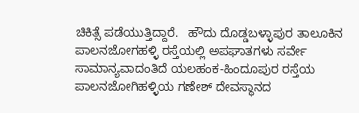ಚಿಕಿತ್ಸೆ ಪಡೆಯುತ್ತಿದ್ದಾರೆ.   ಹೌದು ದೊಡ್ಡಬಳ್ಳಾಪುರ ತಾಲೂಕಿನ ಪಾಲನಜೋಗಹಳ್ಳಿ ರಸ್ತೆಯಲ್ಲಿ ಅಪಘಾತಗಳು ಸರ್ವೇ ಸಾಮಾನ್ಯವಾದಂತಿದೆ ಯಲಹಂಕ-ಹಿಂದೂಪುರ ರಸ್ತೆಯ ಪಾಲನಜೋಗಿಹಳ್ಳಿಯ ಗಣೇಶ್ ದೇವಸ್ಥಾನದ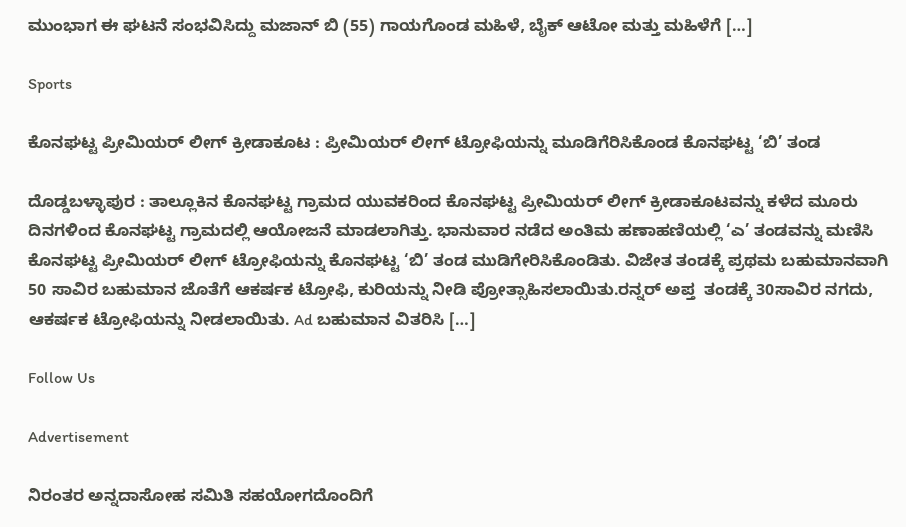ಮುಂಭಾಗ ಈ ಘಟನೆ ಸಂಭವಿಸಿದ್ದು ಮಜಾನ್ ಬಿ (55) ಗಾಯಗೊಂಡ ಮಹಿಳೆ, ಬೈಕ್ ಆಟೋ ಮತ್ತು ಮಹಿಳೆಗೆ […]

Sports

ಕೊನಘಟ್ಟ ಪ್ರೀಮಿಯರ್ ಲೀಗ್ ಕ್ರೀಡಾಕೂಟ : ಪ್ರೀಮಿಯರ್ ಲೀಗ್ ಟ್ರೋಫಿಯನ್ನು ಮೂಡಿಗೆರಿಸಿಕೊಂಡ ಕೊನಘಟ್ಟ ‘ಬಿ’ ತಂಡ

ದೊಡ್ಡಬಳ್ಳಾಪುರ : ತಾಲ್ಲೂಕಿನ ಕೊನಘಟ್ಟ ಗ್ರಾಮದ ಯುವಕರಿಂದ ಕೊನಘಟ್ಟ ಪ್ರೀಮಿಯರ್ ಲೀಗ್ ಕ್ರೀಡಾಕೂಟವನ್ನು ಕಳೆದ ಮೂರು ದಿನಗಳಿಂದ ಕೊನಘಟ್ಟ ಗ್ರಾಮದಲ್ಲಿ ಆಯೋಜನೆ ಮಾಡಲಾಗಿತ್ತು. ಭಾನುವಾರ ನಡೆದ ಅಂತಿಮ ಹಣಾಹಣಿಯಲ್ಲಿ ‘ಎ’ ತಂಡವನ್ನು ಮಣಿಸಿ ಕೊನಘಟ್ಟ ಪ್ರೀಮಿಯರ್ ಲೀಗ್ ಟ್ರೋಫಿಯನ್ನು ಕೊನಘಟ್ಟ ‘ಬಿ’ ತಂಡ ಮುಡಿಗೇರಿಸಿಕೊಂಡಿತು. ವಿಜೇತ ತಂಡಕ್ಕೆ ಪ್ರಥಮ ಬಹುಮಾನವಾಗಿ 50 ಸಾವಿರ ಬಹುಮಾನ ಜೊತೆಗೆ ಆಕರ್ಷಕ ಟ್ರೋಫಿ, ಕುರಿಯನ್ನು ನೀಡಿ ಪ್ರೋತ್ಸಾಹಿಸಲಾಯಿತು.ರನ್ನರ್ ಅಪ್ತ  ತಂಡಕ್ಕೆ 30ಸಾವಿರ ನಗದು, ಆಕರ್ಷಕ ಟ್ರೋಫಿಯನ್ನು ನೀಡಲಾಯಿತು. Ad ಬಹುಮಾನ ವಿತರಿಸಿ […]

Follow Us

Advertisement

ನಿರಂತರ ಅನ್ನದಾಸೋಹ ಸಮಿತಿ ಸಹಯೋಗದೊಂದಿಗೆ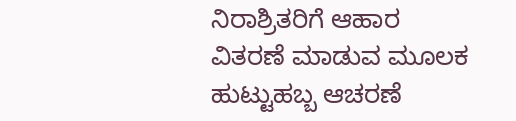ನಿರಾಶ್ರಿತರಿಗೆ ಆಹಾರ ವಿತರಣೆ ಮಾಡುವ ಮೂಲಕ ಹುಟ್ಟುಹಬ್ಬ ಆಚರಣೆ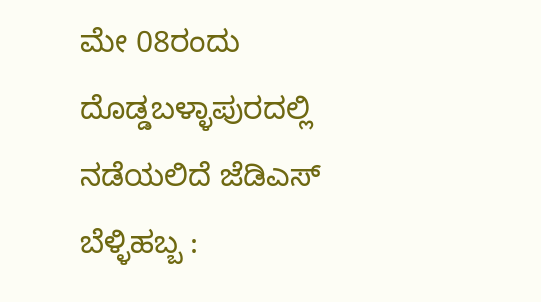ಮೇ 08ರಂದು ದೊಡ್ಡಬಳ್ಳಾಪುರದಲ್ಲಿ ನಡೆಯಲಿದೆ ಜೆಡಿಎಸ್ ಬೆಳ್ಳಿಹಬ್ಬ :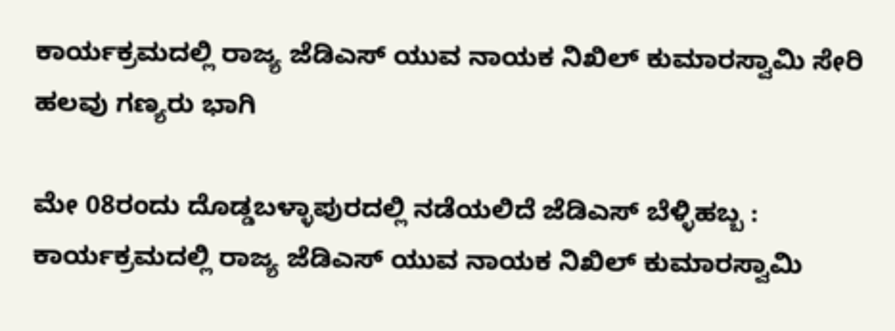ಕಾರ್ಯಕ್ರಮದಲ್ಲಿ ರಾಜ್ಯ ಜೆಡಿಎಸ್ ಯುವ ನಾಯಕ ನಿಖಿಲ್ ಕುಮಾರಸ್ವಾಮಿ ಸೇರಿ ಹಲವು ಗಣ್ಯರು ಭಾಗಿ

ಮೇ 08ರಂದು ದೊಡ್ಡಬಳ್ಳಾಪುರದಲ್ಲಿ ನಡೆಯಲಿದೆ ಜೆಡಿಎಸ್ ಬೆಳ್ಳಿಹಬ್ಬ : ಕಾರ್ಯಕ್ರಮದಲ್ಲಿ ರಾಜ್ಯ ಜೆಡಿಎಸ್ ಯುವ ನಾಯಕ ನಿಖಿಲ್ ಕುಮಾರಸ್ವಾಮಿ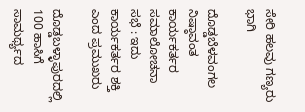ಸೇರಿ ಹಲವು ಗಣ್ಯರು ಭಾಗಿ

ದೊಡ್ಡಬೆಳವಂಗಲ ನಿಷ್ಠಾವಂತ ಕಾರ್ಯಕರ್ತರ ಸಮಾಲೋಚನಾ ಸಭೆ : ಇದು ಕಾರ್ಯಕರ್ತರ ಶಕ್ತಿ ಎಂದ ಪ್ರಮುಖರು

ದೊಡ್ಡಬಳ್ಳಾಪುರದಲ್ಲಿ 100 ಹಾಸಿಗೆ ಸಾಮರ್ಥ್ಯದ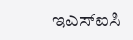ಇಎಸ್ಐಸಿ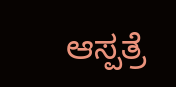ಆಸ್ಪತ್ರೆ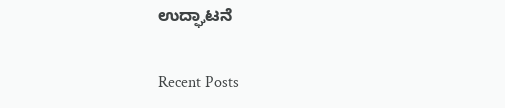ಉದ್ಘಾಟನೆ

Recent Posts